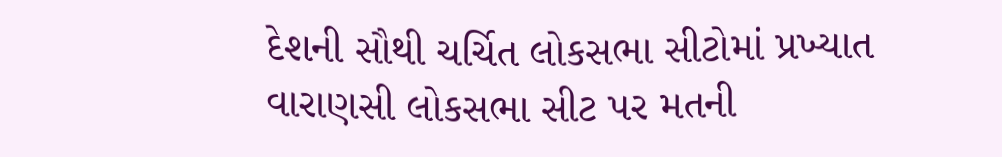દેશની સૌથી ચર્ચિત લોકસભા સીટોમાં પ્રખ્યાત વારાણસી લોકસભા સીટ પર મતની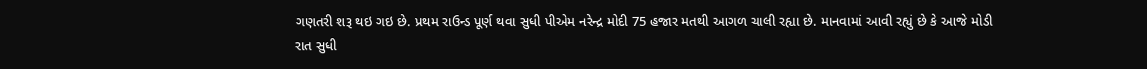ગણતરી શરૂ થઇ ગઇ છે. પ્રથમ રાઉન્ડ પૂર્ણ થવા સુધી પીએમ નરેન્દ્ર મોદી 75 હજાર મતથી આગળ ચાલી રહ્યા છે. માનવામાં આવી રહ્યું છે કે આજે મોડી રાત સુધી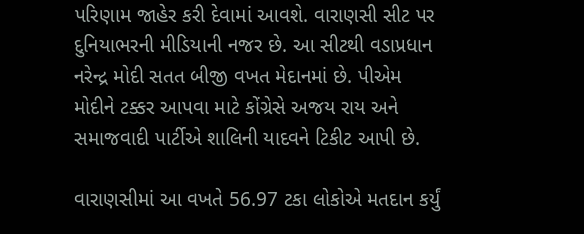પરિણામ જાહેર કરી દેવામાં આવશે. વારાણસી સીટ પર દુનિયાભરની મીડિયાની નજર છે. આ સીટથી વડાપ્રધાન નરેન્દ્ર મોદી સતત બીજી વખત મેદાનમાં છે. પીએમ મોદીને ટક્કર આપવા માટે કોંગ્રેસે અજય રાય અને સમાજવાદી પાર્ટીએ શાલિની યાદવને ટિકીટ આપી છે.

વારાણસીમાં આ વખતે 56.97 ટકા લોકોએ મતદાન કર્યું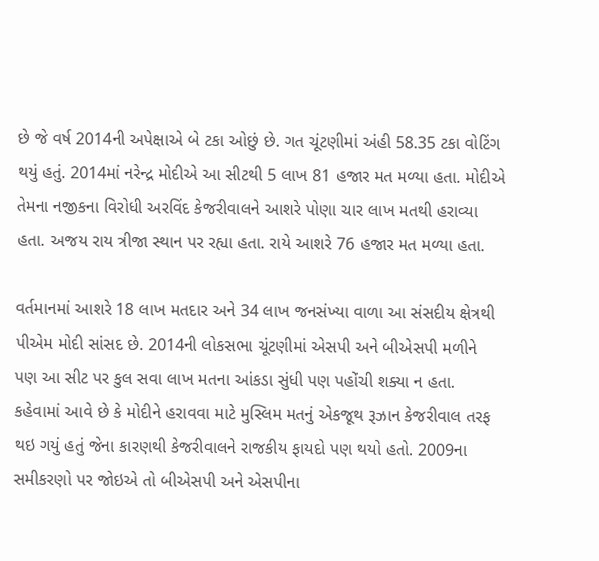છે જે વર્ષ 2014ની અપેક્ષાએ બે ટકા ઓછું છે. ગત ચૂંટણીમાં અંહી 58.35 ટકા વોટિંગ થયું હતું. 2014માં નરેન્દ્ર મોદીએ આ સીટથી 5 લાખ 81 હજાર મત મળ્યા હતા. મોદીએ તેમના નજીકના વિરોધી અરવિંદ કેજરીવાલને આશરે પોણા ચાર લાખ મતથી હરાવ્યા હતા. અજય રાય ત્રીજા સ્થાન પર રહ્યા હતા. રાયે આશરે 76 હજાર મત મળ્યા હતા.

વર્તમાનમાં આશરે 18 લાખ મતદાર અને 34 લાખ જનસંખ્યા વાળા આ સંસદીય ક્ષેત્રથી પીએમ મોદી સાંસદ છે. 2014ની લોકસભા ચૂંટણીમાં એસપી અને બીએસપી મળીને પણ આ સીટ પર કુલ સવા લાખ મતના આંકડા સુંધી પણ પહોંચી શક્યા ન હતા. કહેવામાં આવે છે કે મોદીને હરાવવા માટે મુસ્લિમ મતનું એકજૂથ રૂઝાન કેજરીવાલ તરફ થઇ ગયું હતું જેના કારણથી કેજરીવાલને રાજકીય ફાયદો પણ થયો હતો. 2009ના સમીકરણો પર જોઇએ તો બીએસપી અને એસપીના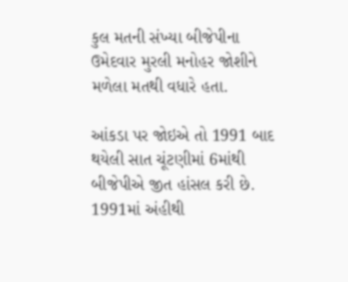કુલ મતની સંખ્યા બીજેપીના ઉમેદવાર મુરલી મનોહર જોશીને મળેલા મતથી વધારે હતા.

આંકડા પર જોઇએ તો 1991 બાદ થયેલી સાત ચૂંટણીમાં 6માંથી બીજેપીએ જીત હાંસલ કરી છે. 1991માં અંહીથી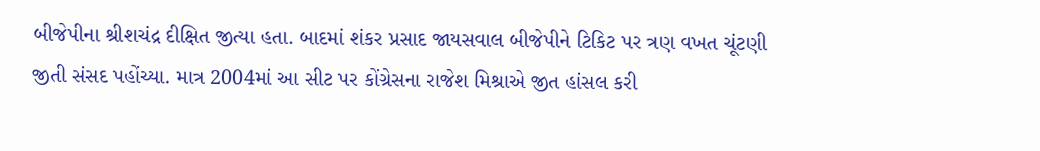બીજેપીના શ્રીશચંદ્ર દીક્ષિત જીત્યા હતા. બાદમાં શંકર પ્રસાદ જાયસવાલ બીજેપીને ટિકિટ પર ત્રણ વખત ચૂંટણી જીતી સંસદ પહોંચ્યા. માત્ર 2004માં આ સીટ પર કોંગ્રેસના રાજેશ મિશ્રાએ જીત હાંસલ કરી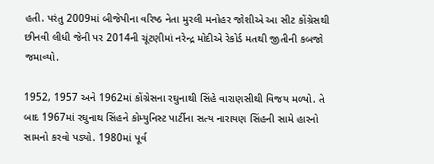હતી. પરંતુ 2009માં બીજેપીના વરિષ્ઠ નેતા મુરલી મનોહર જોશીએ આ સીટ કોંગ્રેસથી છીનવી લીધી જેની પર 2014ની ચૂંટણીમાં નરેન્દ્ર મોદીએ રેકોર્ડ મતથી જીતીની કબજો જમાવ્યો.

1952, 1957 અને 1962માં કોંગ્રેસના રઘુનાથી સિંહે વારાણસીથી વિજય મળ્યો. તે બાદ 1967માં રઘુનાથ સિંહને કોમ્યુનિસ્ટ પાર્ટીના સત્ય નારાયણ સિંહની સામે હારનો સામનો કરવો પડ્યો. 1980માં પૂર્વ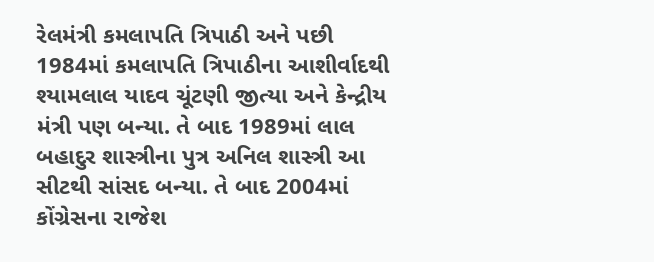રેલમંત્રી કમલાપતિ ત્રિપાઠી અને પછી 1984માં કમલાપતિ ત્રિપાઠીના આશીર્વાદથી શ્યામલાલ યાદવ ચૂંટણી જીત્યા અને કેન્દ્રીય મંત્રી પણ બન્યા. તે બાદ 1989માં લાલ બહાદુર શાસ્ત્રીના પુત્ર અનિલ શાસ્ત્રી આ સીટથી સાંસદ બન્યા. તે બાદ 2004માં કોંગ્રેસના રાજેશ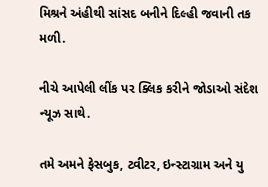મિશ્રને અંહીથી સાંસદ બનીને દિલ્હી જવાની તક મળી.

નીચે આપેલી લીંક પર ક્લિક કરીને જોડાઓ સંદેશ ન્યૂઝ સાથે.

તમે અમને ફેસબુક, ટ્વીટર, ઇન્સ્ટાગ્રામ અને યુ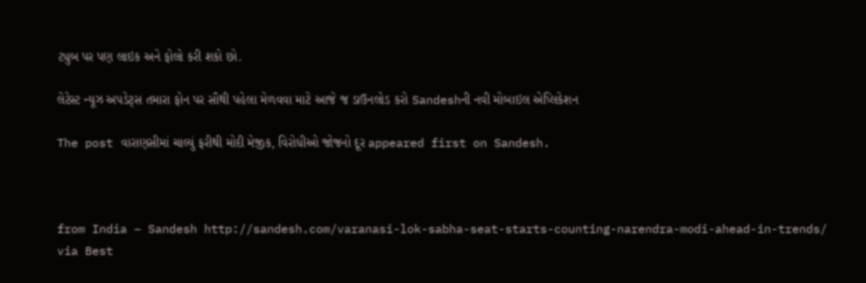ટ્યુબ પર પણ લાઇક અને ફોલો કરી શકો છો.

લેટેસ્ટ ન્યૂઝ અપડેટ્સ તમારા ફોન પર સૌથી પહેલા મેળવવા માટે આજે જ ડાઉનલોડ કરો Sandeshની નવી મોબાઇલ એપ્લિકેશન

The post વારાણસીમાં ચાલ્યું ફરીથી મોદી મેજીક, વિરોધીઓ જોજનો દૂર appeared first on Sandesh.



from India – Sandesh http://sandesh.com/varanasi-lok-sabha-seat-starts-counting-narendra-modi-ahead-in-trends/
via Best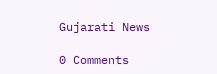Gujarati News

0 Comments